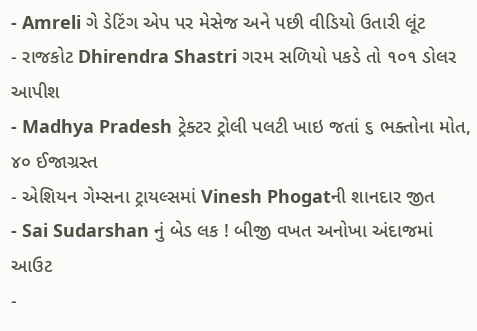- Amreli ગે ડેટિંગ એપ પર મેસેજ અને પછી વીડિયો ઉતારી લૂંટ
- રાજકોટ Dhirendra Shastri ગરમ સળિયો પકડે તો ૧૦૧ ડોલર આપીશ
- Madhya Pradesh ટ્રેક્ટર ટ્રોલી પલટી ખાઇ જતાં ૬ ભક્તોના મોત, ૪૦ ઈજાગ્રસ્ત
- એશિયન ગેમ્સના ટ્રાયલ્સમાં Vinesh Phogatની શાનદાર જીત
- Sai Sudarshan નું બેડ લક ! બીજી વખત અનોખા અંદાજમાં આઉટ
-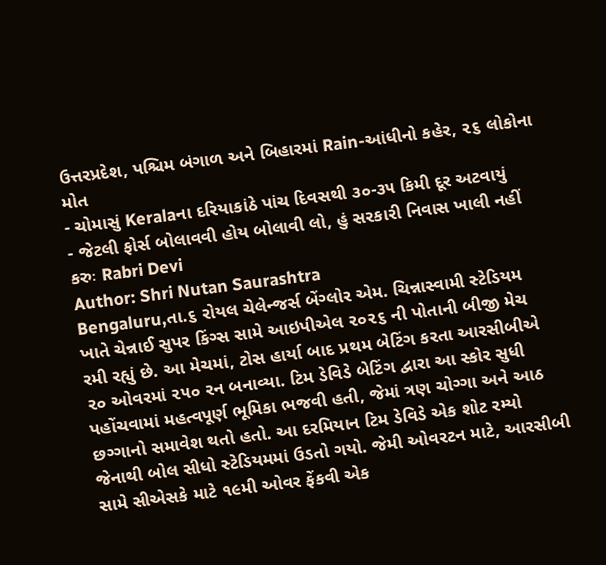ઉત્તરપ્રદેશ, પશ્ચિમ બંગાળ અને બિહારમાં Rain-આંધીનો કહેર, ૨૬ લોકોના મોત
- ચોમાસું Keralaના દરિયાકાંઠે પાંચ દિવસથી ૩૦-૩૫ કિમી દૂર અટવાયું
- જેટલી ફોર્સ બોલાવવી હોય બોલાવી લો, હું સરકારી નિવાસ ખાલી નહીં કરુઃ Rabri Devi
Author: Shri Nutan Saurashtra
Bengaluru,તા.૬ રોયલ ચેલેન્જર્સ બેંગ્લોર એમ. ચિન્નાસ્વામી સ્ટેડિયમ ખાતે ચેન્નાઈ સુપર કિંગ્સ સામે આઇપીએલ ૨૦૨૬ ની પોતાની બીજી મેચ રમી રહ્યું છે. આ મેચમાં, ટોસ હાર્યા બાદ પ્રથમ બેટિંગ કરતા આરસીબીએ ૨૦ ઓવરમાં ૨૫૦ રન બનાવ્યા. ટિમ ડેવિડે બેટિંગ દ્વારા આ સ્કોર સુધી પહોંચવામાં મહત્વપૂર્ણ ભૂમિકા ભજવી હતી, જેમાં ત્રણ ચોગ્ગા અને આઠ છગ્ગાનો સમાવેશ થતો હતો. આ દરમિયાન ટિમ ડેવિડે એક શોટ રમ્યો જેનાથી બોલ સીધો સ્ટેડિયમમાં ઉડતો ગયો. જેમી ઓવરટન માટે, આરસીબી સામે સીએસકે માટે ૧૯મી ઓવર ફેંકવી એક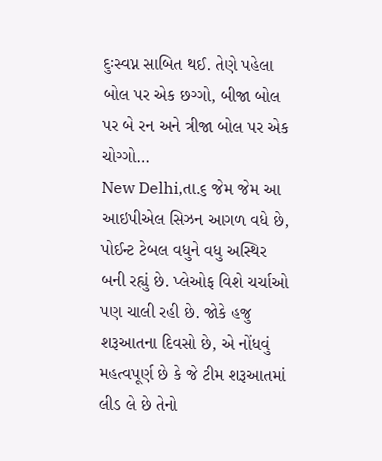દુઃસ્વપ્ન સાબિત થઈ. તેણે પહેલા બોલ પર એક છગ્ગો, બીજા બોલ પર બે રન અને ત્રીજા બોલ પર એક ચોગ્ગો…
New Delhi,તા.૬ જેમ જેમ આ આઇપીએલ સિઝન આગળ વધે છે, પોઈન્ટ ટેબલ વધુને વધુ અસ્થિર બની રહ્યું છે. પ્લેઓફ વિશે ચર્ચાઓ પણ ચાલી રહી છે. જોકે હજુ શરૂઆતના દિવસો છે, એ નોંધવું મહત્વપૂર્ણ છે કે જે ટીમ શરૂઆતમાં લીડ લે છે તેનો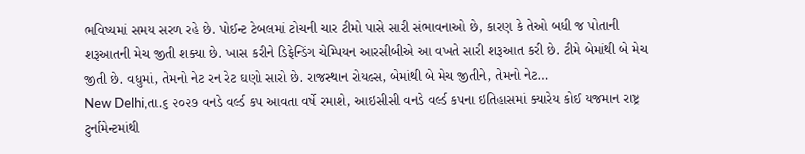ભવિષ્યમાં સમય સરળ રહે છે. પોઈન્ટ ટેબલમાં ટોચની ચાર ટીમો પાસે સારી સંભાવનાઓ છે, કારણ કે તેઓ બધી જ પોતાની શરૂઆતની મેચ જીતી શક્યા છે. ખાસ કરીને ડિફેન્ડિંગ ચેમ્પિયન આરસીબીએ આ વખતે સારી શરૂઆત કરી છે. ટીમે બેમાંથી બે મેચ જીતી છે. વધુમાં, તેમનો નેટ રન રેટ ઘણો સારો છે. રાજસ્થાન રોયલ્સ, બેમાંથી બે મેચ જીતીને, તેમનો નેટ…
New Delhi,તા.૬ ૨૦૨૭ વનડે વર્લ્ડ કપ આવતા વર્ષે રમાશે, આઇસીસી વનડે વર્લ્ડ કપના ઇતિહાસમાં ક્યારેય કોઈ યજમાન રાષ્ટ્ર ટુર્નામેન્ટમાંથી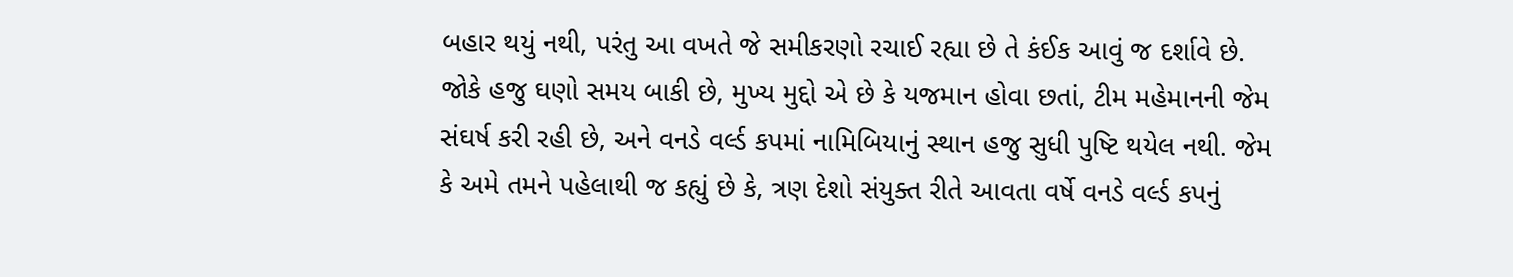બહાર થયું નથી, પરંતુ આ વખતે જે સમીકરણો રચાઈ રહ્યા છે તે કંઈક આવું જ દર્શાવે છે. જોકે હજુ ઘણો સમય બાકી છે, મુખ્ય મુદ્દો એ છે કે યજમાન હોવા છતાં, ટીમ મહેમાનની જેમ સંઘર્ષ કરી રહી છે, અને વનડે વર્લ્ડ કપમાં નામિબિયાનું સ્થાન હજુ સુધી પુષ્ટિ થયેલ નથી. જેમ કે અમે તમને પહેલાથી જ કહ્યું છે કે, ત્રણ દેશો સંયુક્ત રીતે આવતા વર્ષે વનડે વર્લ્ડ કપનું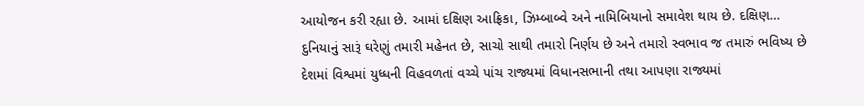આયોજન કરી રહ્યા છે. આમાં દક્ષિણ આફ્રિકા, ઝિમ્બાબ્વે અને નામિબિયાનો સમાવેશ થાય છે. દક્ષિણ…
દુનિયાનું સારૂં ઘરેણું તમારી મહેનત છે, સાચો સાથી તમારો નિર્ણય છે અને તમારો સ્વભાવ જ તમારું ભવિષ્ય છે
દેશમાં વિશ્વમાં યુધ્ધની વિહવળતાં વચ્ચે પાંચ રાજ્યમાં વિધાનસભાની તથા આપણા રાજ્યમાં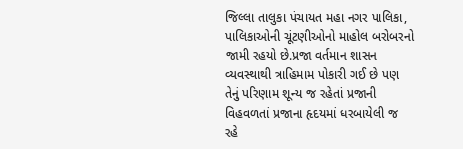જિલ્લા તાલુકા પંચાયત મહા નગર પાલિકા, પાલિકાઓની ચૂંટણીઓનો માહોલ બરોબરનો જામી રહયો છે.પ્રજા વર્તમાન શાસન વ્યવસ્થાથી ત્રાહિમામ પોકારી ગઈ છે પણ તેનું પરિણામ શૂન્ય જ રહેતાં પ્રજાની વિહવળતાં પ્રજાના હૃદયમાં ધરબાયેલી જ રહે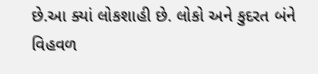છે.આ ક્યાં લોકશાહી છે. લોકો અને કુદરત બંને વિહવળ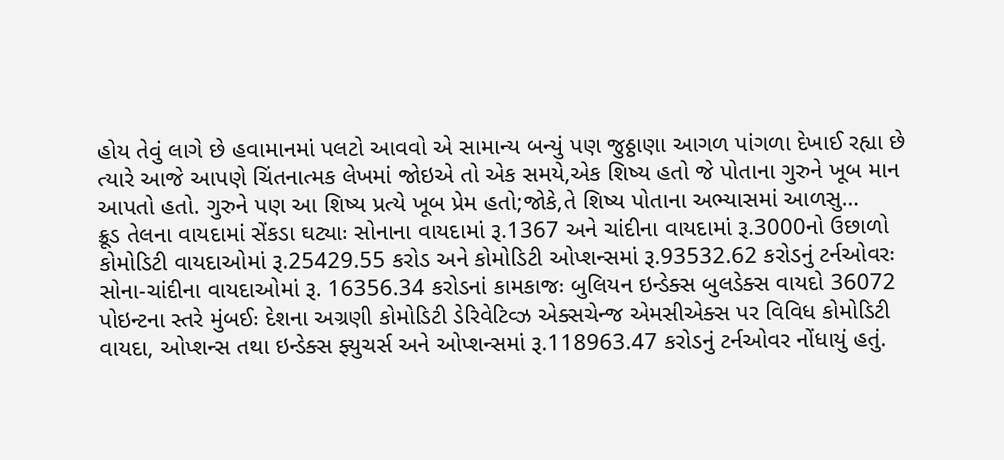હોય તેવું લાગે છે હવામાનમાં પલટો આવવો એ સામાન્ય બન્યું પણ જુઠ્ઠાણા આગળ પાંગળા દેખાઈ રહ્યા છે ત્યારે આજે આપણે ચિંતનાત્મક લેખમાં જોઇએ તો એક સમયે,એક શિષ્ય હતો જે પોતાના ગુરુને ખૂબ માન આપતો હતો. ગુરુને પણ આ શિષ્ય પ્રત્યે ખૂબ પ્રેમ હતો;જોકે,તે શિષ્ય પોતાના અભ્યાસમાં આળસુ…
ક્રૂડ તેલના વાયદામાં સેંકડા ઘટ્યાઃ સોનાના વાયદામાં રૂ.1367 અને ચાંદીના વાયદામાં રૂ.3000નો ઉછાળો કોમોડિટી વાયદાઓમાં રૂ.25429.55 કરોડ અને કોમોડિટી ઓપ્શન્સમાં રૂ.93532.62 કરોડનું ટર્નઓવરઃ સોના-ચાંદીના વાયદાઓમાં રૂ. 16356.34 કરોડનાં કામકાજઃ બુલિયન ઇન્ડેક્સ બુલડેક્સ વાયદો 36072 પોઇન્ટના સ્તરે મુંબઈઃ દેશના અગ્રણી કોમોડિટી ડેરિવેટિવ્ઝ એક્સચેન્જ એમસીએક્સ પર વિવિધ કોમોડિટી વાયદા, ઓપ્શન્સ તથા ઇન્ડેક્સ ફ્યુચર્સ અને ઓપ્શન્સમાં રૂ.118963.47 કરોડનું ટર્નઓવર નોંધાયું હતું.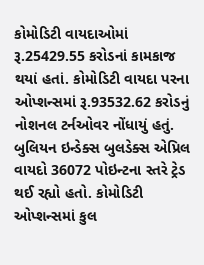કોમોડિટી વાયદાઓમાં રૂ.25429.55 કરોડનાં કામકાજ થયાં હતાં. કોમોડિટી વાયદા પરના ઓપ્શન્સમાં રૂ.93532.62 કરોડનું નોશનલ ટર્નઓવર નોંધાયું હતું. બુલિયન ઇન્ડેક્સ બુલડેક્સ એપ્રિલ વાયદો 36072 પોઇન્ટના સ્તરે ટ્રેડ થઈ રહ્યો હતો. કોમોડિટી ઓપ્શન્સમાં કુલ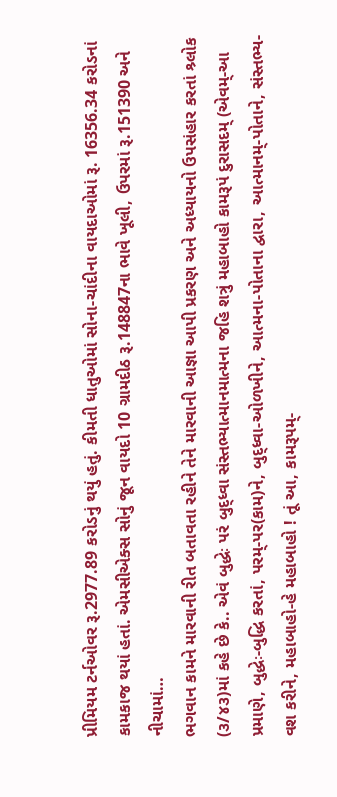પ્રીમિયમ ટર્નઓવર રૂ.2977.89 કરોડનું થયું હતું. કીમતી ધાતુઓમાં સોના-ચાંદીના વાયદાઓમાં રૂ. 16356.34 કરોડનાં કામકાજ થયાં હતાં. એમસીએક્સ સોનું જૂન વાયદો 10 ગ્રામદીઠ રૂ.148847ના ભાવે ખૂલી, ઉપરમાં રૂ.151390 અને નીચામાં…
ભગવાન કામને મારવાની રીત બતાવતા રહીને તેને મારવાની આજ્ઞા આપી પ્રકરણ અને અધ્યાયનો ઉપસંહાર કરતાં શ્ર્લોક (૩/૪૩)માં કહે છે કે.. એવં બુદ્ધેઃ પરં બુદ્ધ્વા સંસ્તભ્યાત્માનમાત્મના જહિ શત્રું મહાબાહો કામરૂપં દુરાસદમ્ (એવમ્-આ પ્રમાણે, બુદ્ધેઃ-બુદ્ધિ કરતાં, પરમ્-પર(કામ)ને, બુદ્ધ્વા-ઓળખીને, આત્મના-પોતાના દ્વારા, આત્માનમ્-પોતાને, સંસ્તભ્ય-વશ કરીને, મહાબાહો-હે મહાબાહો ! તૂં આ, કામરૂપમ્-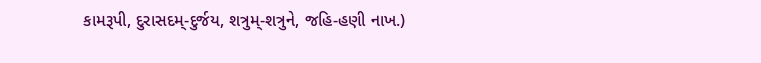કામરૂપી, દુરાસદમ્-દુર્જય, શત્રુમ્-શત્રુને, જહિ-હણી નાખ.)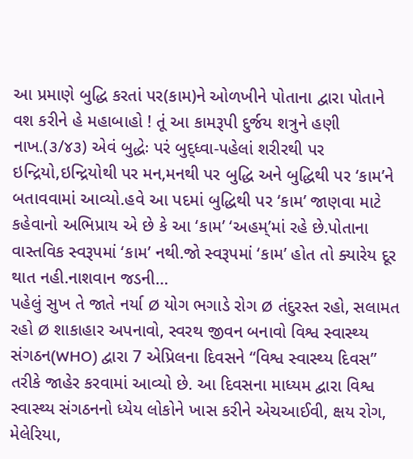આ પ્રમાણે બુદ્ધિ કરતાં પર(કામ)ને ઓળખીને પોતાના દ્વારા પોતાને વશ કરીને હે મહાબાહો ! તૂં આ કામરૂપી દુર્જય શત્રુને હણી નાખ.(૩/૪૩) એવં બુદ્ધેઃ પરં બુદ્ધ્વા-પહેલાં શરીરથી પર ઇન્દ્રિયો,ઇન્દ્રિયોથી પર મન,મનથી પર બુદ્ધિ અને બુદ્ધિથી પર ‘કામ’ને બતાવવામાં આવ્યો.હવે આ પદમાં બુદ્ધિથી પર ‘કામ’ જાણવા માટે કહેવાનો અભિપ્રાય એ છે કે આ ‘કામ’ ‘અહમ્’માં રહે છે.પોતાના વાસ્તવિક સ્વરૂપમાં ‘કામ’ નથી.જો સ્વરૂપમાં ‘કામ’ હોત તો ક્યારેય દૂર થાત નહી.નાશવાન જડની…
પહેલું સુખ તે જાતે નર્યા Ø યોગ ભગાડે રોગ Ø તંદુરસ્ત રહો, સલામત રહો Ø શાકાહાર અપનાવો, સ્વરથ જીવન બનાવો વિશ્વ સ્વાસ્થ્ય સંગઠન(WHO) દ્વારા 7 એપ્રિલના દિવસને “વિશ્વ સ્વાસ્થ્ય દિવસ” તરીકે જાહેર કરવામાં આવ્યો છે. આ દિવસના માધ્યમ દ્વારા વિશ્વ સ્વાસ્થ્ય સંગઠનનો ધ્યેય લોકોને ખાસ કરીને એચઆઈવી, ક્ષય રોગ, મેલેરિયા,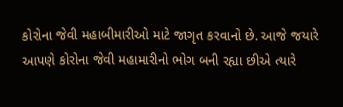કોરોના જેવી મહાબીમારીઓ માટે જાગૃત કરવાનો છે. આજે જયારે આપણે કોરોના જેવી મહામારીનો ભોગ બની રહ્યા છીએ ત્યારે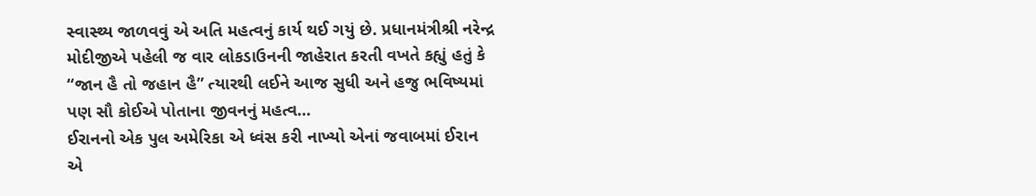સ્વાસ્થ્ય જાળવવું એ અતિ મહત્વનું કાર્ય થઈ ગયું છે. પ્રધાનમંત્રીશ્રી નરેન્દ્ર મોદીજીએ પહેલી જ વાર લોકડાઉનની જાહેરાત કરતી વખતે કહ્યું હતું કે “જાન હૈ તો જહાન હૈ” ત્યારથી લઈને આજ સુધી અને હજુ ભવિષ્યમાં પણ સૌ કોઈએ પોતાના જીવનનું મહત્વ…
ઈરાનનો એક પુલ અમેરિકા એ ધ્વંસ કરી નાખ્યો એનાં જવાબમાં ઈરાન એ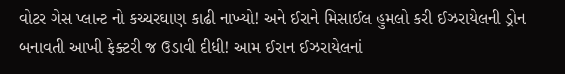વોટર ગેસ પ્લાન્ટ નો કચ્ચરઘાણ કાઢી નાખ્યો! અને ઈરાને મિસાઈલ હુમલો કરી ઈઝરાયેલની ડ્રોન બનાવતી આખી ફેક્ટરી જ ઉડાવી દીધી! આમ ઈરાન ઈઝરાયેલનાં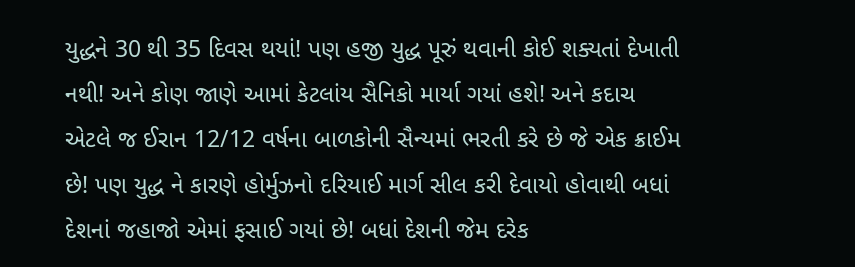યુદ્ધને 30 થી 35 દિવસ થયાં! પણ હજી યુદ્ધ પૂરું થવાની કોઈ શક્યતાં દેખાતી નથી! અને કોણ જાણે આમાં કેટલાંય સૈનિકો માર્યા ગયાં હશે! અને કદાચ એટલે જ ઈરાન 12/12 વર્ષના બાળકોની સૈન્યમાં ભરતી કરે છે જે એક ક્રાઈમ છે! પણ યુદ્ધ ને કારણે હોર્મુઝનો દરિયાઈ માર્ગ સીલ કરી દેવાયો હોવાથી બધાં દેશનાં જહાજો એમાં ફસાઈ ગયાં છે! બધાં દેશની જેમ દરેક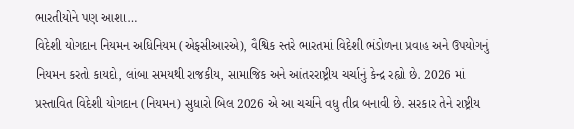ભારતીયોને પણ આશા…
વિદેશી યોગદાન નિયમન અધિનિયમ (એફસીઆરએ), વૈશ્વિક સ્તરે ભારતમાં વિદેશી ભંડોળના પ્રવાહ અને ઉપયોગનું નિયમન કરતો કાયદો, લાંબા સમયથી રાજકીય, સામાજિક અને આંતરરાષ્ટ્રીય ચર્ચાનું કેન્દ્ર રહ્યો છે. 2026 માં પ્રસ્તાવિત વિદેશી યોગદાન (નિયમન) સુધારો બિલ 2026 એ આ ચર્ચાને વધુ તીવ્ર બનાવી છે. સરકાર તેને રાષ્ટ્રીય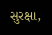સુરક્ષા,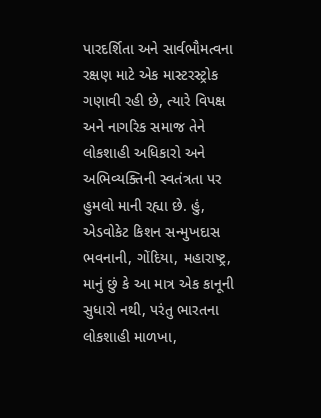પારદર્શિતા અને સાર્વભૌમત્વના રક્ષણ માટે એક માસ્ટરસ્ટ્રોક ગણાવી રહી છે, ત્યારે વિપક્ષ અને નાગરિક સમાજ તેને લોકશાહી અધિકારો અને અભિવ્યક્તિની સ્વતંત્રતા પર હુમલો માની રહ્યા છે. હું, એડવોકેટ કિશન સન્મુખદાસ ભવનાની, ગોંદિયા, મહારાષ્ટ્ર, માનું છું કે આ માત્ર એક કાનૂની સુધારો નથી, પરંતુ ભારતના લોકશાહી માળખા,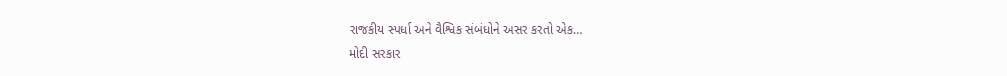રાજકીય સ્પર્ધા અને વૈશ્વિક સંબંધોને અસર કરતો એક…
મોદી સરકાર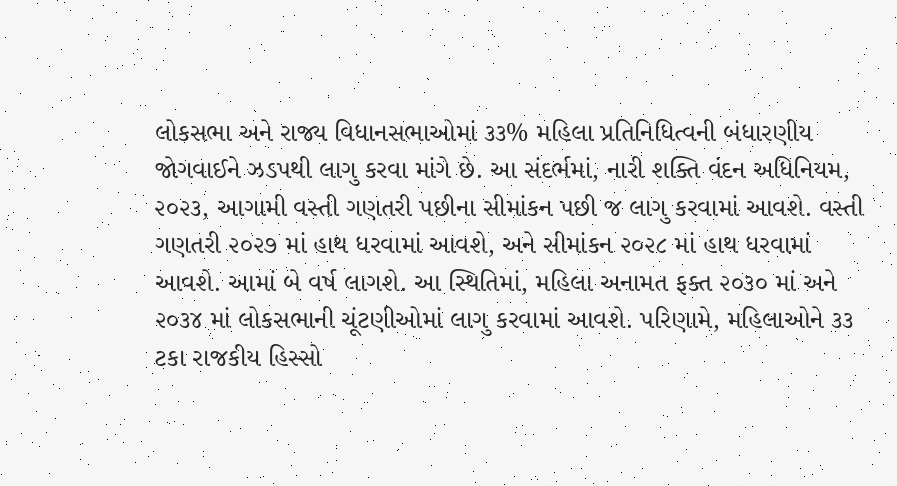લોકસભા અને રાજ્ય વિધાનસભાઓમાં ૩૩% મહિલા પ્રતિનિધિત્વની બંધારણીય જોગવાઈને ઝડપથી લાગુ કરવા માંગે છે. આ સંદર્ભમાં, નારી શક્તિ વંદન અધિનિયમ, ૨૦૨૩, આગામી વસ્તી ગણતરી પછીના સીમાંકન પછી જ લાગુ કરવામાં આવશે. વસ્તી ગણતરી ૨૦૨૭ માં હાથ ધરવામાં આવશે, અને સીમાંકન ૨૦૨૮ માં હાથ ધરવામાં આવશે. આમાં બે વર્ષ લાગશે. આ સ્થિતિમાં, મહિલા અનામત ફક્ત ૨૦૩૦ માં અને ૨૦૩૪ માં લોકસભાની ચૂંટણીઓમાં લાગુ કરવામાં આવશે. પરિણામે, મહિલાઓને ૩૩ ટકા રાજકીય હિસ્સો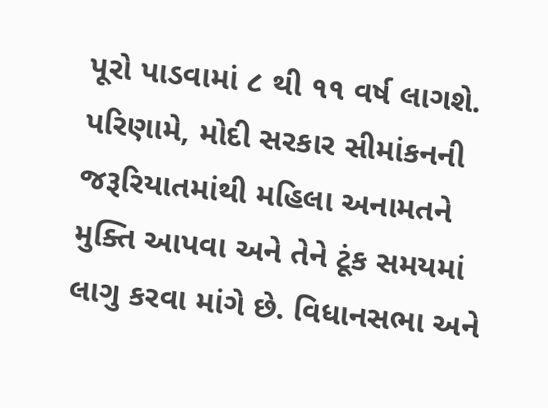પૂરો પાડવામાં ૮ થી ૧૧ વર્ષ લાગશે. પરિણામે, મોદી સરકાર સીમાંકનની જરૂરિયાતમાંથી મહિલા અનામતને મુક્તિ આપવા અને તેને ટૂંક સમયમાં લાગુ કરવા માંગે છે. વિધાનસભા અને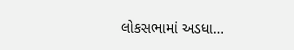લોકસભામાં અડધા…